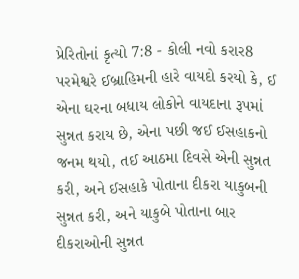પ્રેરિતોનાં કૃત્યો 7:8 - કોલી નવો કરાર8 પરમેશ્વરે ઈબ્રાહિમની હારે વાયદો કરયો કે, ઈ એના ઘરના બધાય લોકોને વાયદાના રૂપમાં સુન્નત કરાય છે, એના પછી જઈ ઈસહાકનો જનમ થયો, તઈ આઠમા દિવસે એની સુન્નત કરી, અને ઈસહાકે પોતાના દીકરા યાકુબની સુન્નત કરી, અને યાકુબે પોતાના બાર દીકરાઓની સુન્નત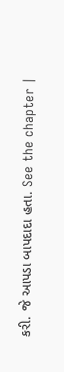કરી. જે આપડા બાપદાદા હતા. See the chapter |